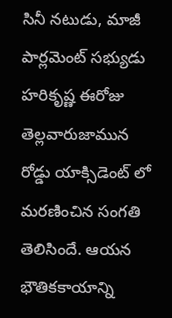సినీ నటుడు, మాజీ పార్లమెంట్ సభ్యుడు హరికృష్ణ ఈరోజు తెల్లవారుజామున రోడ్డు యాక్సిడెంట్ లో మరణించిన సంగతి తెలిసిందే. ఆయన భౌతికకాయాన్ని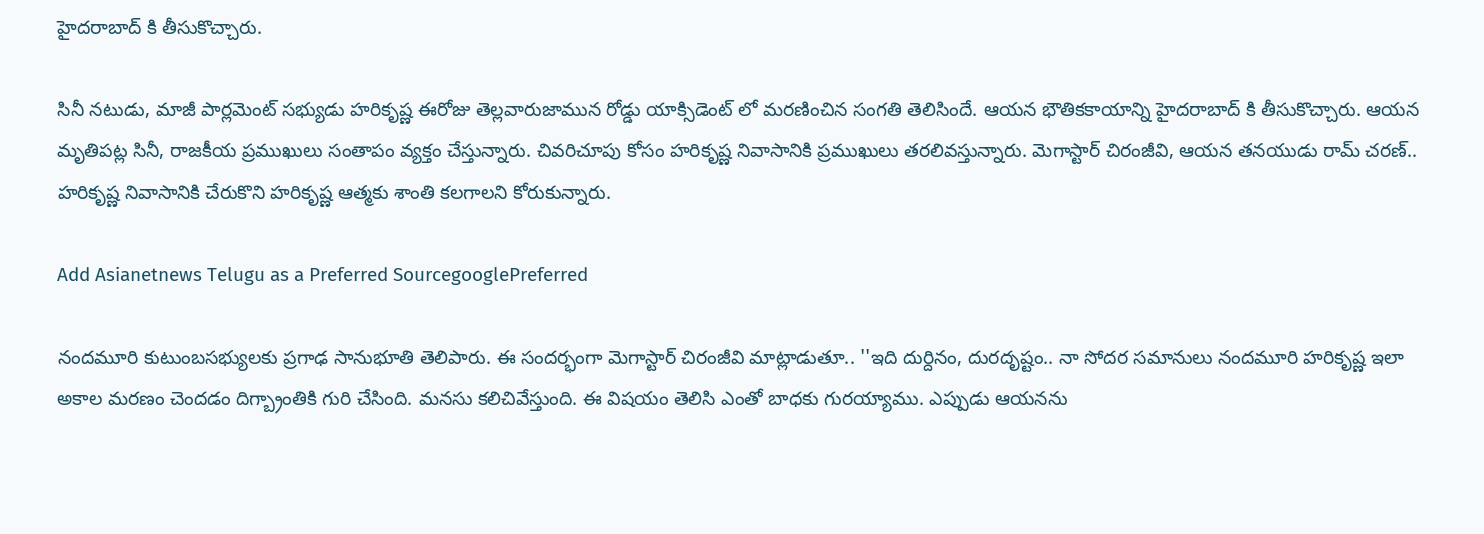హైదరాబాద్ కి తీసుకొచ్చారు.

సినీ నటుడు, మాజీ పార్లమెంట్ సభ్యుడు హరికృష్ణ ఈరోజు తెల్లవారుజామున రోడ్డు యాక్సిడెంట్ లో మరణించిన సంగతి తెలిసిందే. ఆయన భౌతికకాయాన్ని హైదరాబాద్ కి తీసుకొచ్చారు. ఆయన మృతిపట్ల సినీ, రాజకీయ ప్రముఖులు సంతాపం వ్యక్తం చేస్తున్నారు. చివరిచూపు కోసం హరికృష్ణ నివాసానికి ప్రముఖులు తరలివస్తున్నారు. మెగాస్టార్ చిరంజీవి, ఆయన తనయుడు రామ్ చరణ్.. హరికృష్ణ నివాసానికి చేరుకొని హరికృష్ణ ఆత్మకు శాంతి కలగాలని కోరుకున్నారు.

Add Asianetnews Telugu as a Preferred SourcegooglePreferred

నందమూరి కుటుంబసభ్యులకు ప్రగాఢ సానుభూతి తెలిపారు. ఈ సందర్భంగా మెగాస్టార్ చిరంజీవి మాట్లాడుతూ.. ''ఇది దుర్దినం, దురదృష్టం.. నా సోదర సమానులు నందమూరి హరికృష్ణ ఇలా అకాల మరణం చెందడం దిగ్బ్రాంతికి గురి చేసింది. మనసు కలిచివేస్తుంది. ఈ విషయం తెలిసి ఎంతో బాధకు గురయ్యాము. ఎప్పుడు ఆయనను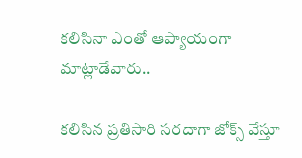కలిసినా ఎంతో ఆప్యాయంగా మాట్లాడేవారు..

కలిసిన ప్రతిసారి సరదాగా జోక్స్ వేస్తూ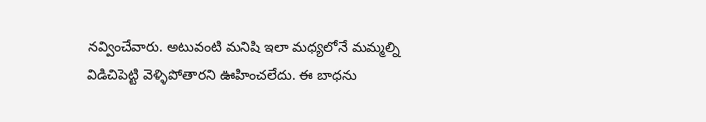నవ్వించేవారు. అటువంటి మనిషి ఇలా మధ్యలోనే మమ్మల్ని విడిచిపెట్టి వెళ్ళిపోతారని ఊహించలేదు. ఈ బాధను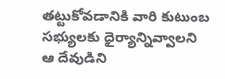తట్టుకోవడానికి వారి కుటుంబ సభ్యులకు ధైర్యాన్నివ్వాలని ఆ దేవుడిని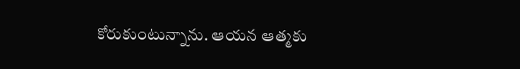కోరుకుంటున్నాను. ఆయన ఆత్మకు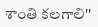శాంతి కలగాలి''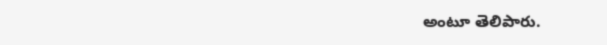అంటూ తెలిపారు.